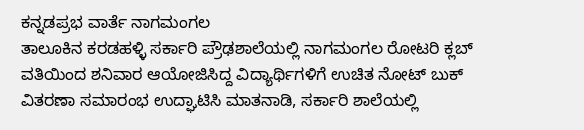ಕನ್ನಡಪ್ರಭ ವಾರ್ತೆ ನಾಗಮಂಗಲ
ತಾಲೂಕಿನ ಕರಡಹಳ್ಳಿ ಸರ್ಕಾರಿ ಪ್ರೌಢಶಾಲೆಯಲ್ಲಿ ನಾಗಮಂಗಲ ರೋಟರಿ ಕ್ಲಬ್ ವತಿಯಿಂದ ಶನಿವಾರ ಆಯೋಜಿಸಿದ್ದ ವಿದ್ಯಾರ್ಥಿಗಳಿಗೆ ಉಚಿತ ನೋಟ್ ಬುಕ್ ವಿತರಣಾ ಸಮಾರಂಭ ಉದ್ಘಾಟಿಸಿ ಮಾತನಾಡಿ, ಸರ್ಕಾರಿ ಶಾಲೆಯಲ್ಲಿ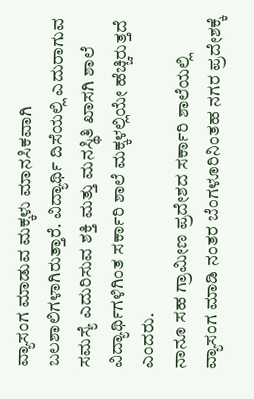ವ್ಯಾಸಂಗ ಮಾಡುವ ಮಕ್ಕಳು ಮಾನಸಿಕವಾಗಿ ಬಲಶಾಲಿಗಳಾಗಿರುತ್ತಾರೆ. ವಿದ್ಯಾರ್ಥಿ ದಿಸೆಯಲ್ಲಿ ಎದುರಾಗುವ ಸಮಸ್ಯೆ ಎದುರಿಸುವ ಶಕ್ತಿ ಮತ್ತು ಮನಸ್ಥಿತಿ ಖಾಸಗಿ ಶಾಲೆ ವಿದ್ಯಾರ್ಥಿಗಳಿಗಿಂತ ಸರ್ಕಾರಿ ಶಾಲೆ ಮಕ್ಕಳಲ್ಲಿಯೇ ಹೆಚ್ಚಿರುತ್ತದೆ ಎಂದರು.
ನಾನೂ ಸಹ ಗ್ರಾಮೀಣ ಪ್ರದೇಶದ ಸರ್ಕಾರಿ ಶಾಲೆಯಲ್ಲಿ ವ್ಯಾಸಂಗ ಮಾಡಿ ನಂತರ ಬೆಂಗಳೂರಿನಿಂತಹ ನಗರ ಪ್ರದೇಶಕ್ಕೆ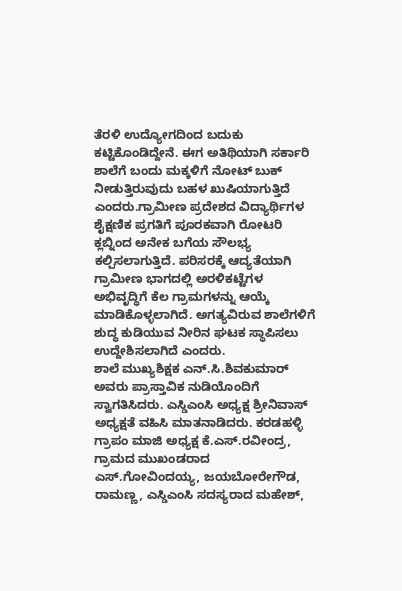ತೆರಳಿ ಉದ್ಯೋಗದಿಂದ ಬದುಕು ಕಟ್ಟಿಕೊಂಡಿದ್ದೇನೆ. ಈಗ ಅತಿಥಿಯಾಗಿ ಸರ್ಕಾರಿ ಶಾಲೆಗೆ ಬಂದು ಮಕ್ಕಳಿಗೆ ನೋಟ್ ಬುಕ್ ನೀಡುತ್ತಿರುವುದು ಬಹಳ ಖುಷಿಯಾಗುತ್ತಿದೆ ಎಂದರು.ಗ್ರಾಮೀಣ ಪ್ರದೇಶದ ವಿದ್ಯಾರ್ಥಿಗಳ ಶೈಕ್ಷಣಿಕ ಪ್ರಗತಿಗೆ ಪೂರಕವಾಗಿ ರೋಟರಿ ಕ್ಲಬ್ನಿಂದ ಅನೇಕ ಬಗೆಯ ಸೌಲಭ್ಯ ಕಲ್ಪಿಸಲಾಗುತ್ತಿದೆ. ಪರಿಸರಕ್ಕೆ ಆದ್ಯತೆಯಾಗಿ ಗ್ರಾಮೀಣ ಭಾಗದಲ್ಲಿ ಅರಳಿಕಟ್ಟೆಗಳ ಅಭಿವೃದ್ಧಿಗೆ ಕೆಲ ಗ್ರಾಮಗಳನ್ನು ಆಯ್ಕೆ ಮಾಡಿಕೊಳ್ಳಲಾಗಿದೆ. ಅಗತ್ಯವಿರುವ ಶಾಲೆಗಳಿಗೆ ಶುದ್ಧ ಕುಡಿಯುವ ನೀರಿನ ಘಟಕ ಸ್ಥಾಪಿಸಲು ಉದ್ದೇಶಿಸಲಾಗಿದೆ ಎಂದರು.
ಶಾಲೆ ಮುಖ್ಯಶಿಕ್ಷಕ ಎನ್.ಸಿ.ಶಿವಕುಮಾರ್ ಅವರು ಪ್ರಾಸ್ತಾವಿಕ ನುಡಿಯೊಂದಿಗೆ ಸ್ವಾಗತಿಸಿದರು. ಎಸ್ಡಿಎಂಸಿ ಅಧ್ಯಕ್ಷ ಶ್ರೀನಿವಾಸ್ ಅಧ್ಯಕ್ಷತೆ ವಹಿಸಿ ಮಾತನಾಡಿದರು. ಕರಡಹಳ್ಳಿ ಗ್ರಾಪಂ ಮಾಜಿ ಅಧ್ಯಕ್ಷ ಕೆ.ಎಸ್.ರವೀಂದ್ರ, ಗ್ರಾಮದ ಮುಖಂಡರಾದ ಎಸ್.ಗೋವಿಂದಯ್ಯ, ಜಯಬೋರೇಗೌಡ, ರಾಮಣ್ಣ, ಎಸ್ಡಿಎಂಸಿ ಸದಸ್ಯರಾದ ಮಹೇಶ್,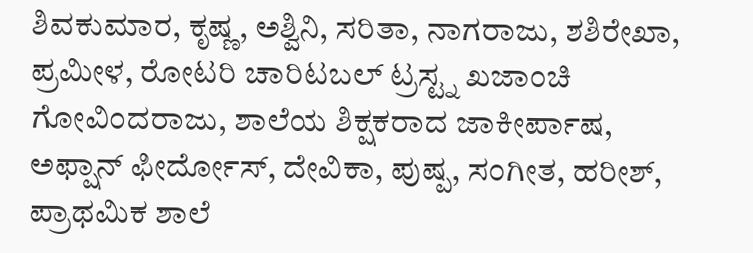ಶಿವಕುಮಾರ, ಕೃಷ್ಣ, ಅಶ್ವಿನಿ, ಸರಿತಾ, ನಾಗರಾಜು, ಶಶಿರೇಖಾ, ಪ್ರಮೀಳ, ರೋಟರಿ ಚಾರಿಟಬಲ್ ಟ್ರಸ್ಟ್ನ ಖಜಾಂಚಿ ಗೋವಿಂದರಾಜು, ಶಾಲೆಯ ಶಿಕ್ಷಕರಾದ ಜಾಕೀರ್ಪಾಷ, ಅಫ್ಷಾನ್ ಫೀರ್ದೋಸ್, ದೇವಿಕಾ, ಪುಷ್ಪ, ಸಂಗೀತ, ಹರೀಶ್, ಪ್ರಾಥಮಿಕ ಶಾಲೆ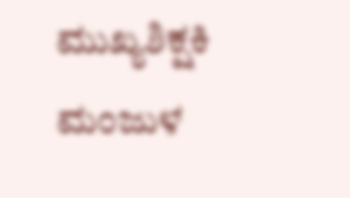ಮುಖ್ಯಶಿಕ್ಷಕಿ ಮಂಜುಳ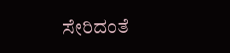ಸೇರಿದಂತೆ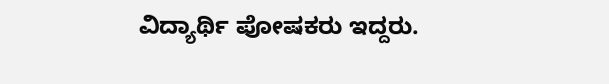ವಿದ್ಯಾರ್ಥಿ ಪೋಷಕರು ಇದ್ದರು.